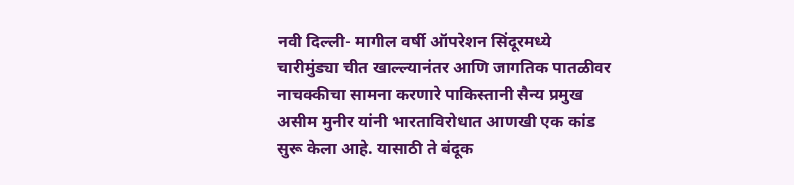नवी दिल्ली- मागील वर्षी ऑपरेशन सिंदूरमध्ये चारीमुंड्या चीत खाल्ल्यानंतर आणि जागतिक पातळीवर नाचक्कीचा सामना करणारे पाकिस्तानी सैन्य प्रमुख असीम मुनीर यांनी भारताविरोधात आणखी एक कांड सुरू केला आहे. यासाठी ते बंदूक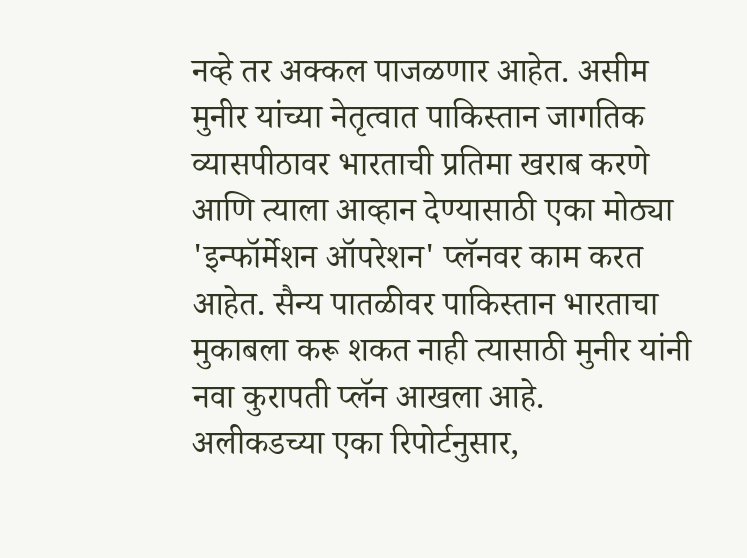नव्हे तर अक्कल पाजळणार आहेत. असीम मुनीर यांच्या नेतृत्वात पाकिस्तान जागतिक व्यासपीठावर भारताची प्रतिमा खराब करणे आणि त्याला आव्हान देण्यासाठी एका मोठ्या 'इन्फॉर्मेशन ऑपरेशन' प्लॅनवर काम करत आहेत. सैन्य पातळीवर पाकिस्तान भारताचा मुकाबला करू शकत नाही त्यासाठी मुनीर यांनी नवा कुरापती प्लॅन आखला आहे.
अलीकडच्या एका रिपोर्टनुसार,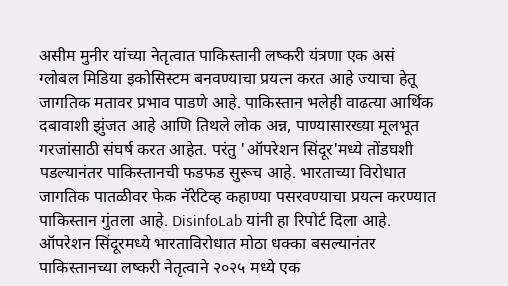असीम मुनीर यांच्या नेतृत्वात पाकिस्तानी लष्करी यंत्रणा एक असं ग्लोबल मिडिया इकोसिस्टम बनवण्याचा प्रयत्न करत आहे ज्याचा हेतू जागतिक मतावर प्रभाव पाडणे आहे. पाकिस्तान भलेही वाढत्या आर्थिक दबावाशी झुंजत आहे आणि तिथले लोक अन्न, पाण्यासारख्या मूलभूत गरजांसाठी संघर्ष करत आहेत. परंतु 'ऑपरेशन सिंदूर'मध्ये तोंडघशी पडल्यानंतर पाकिस्तानची फडफड सुरूच आहे. भारताच्या विरोधात जागतिक पातळीवर फेक नॅरेटिव्ह कहाण्या पसरवण्याचा प्रयत्न करण्यात पाकिस्तान गुंतला आहे. DisinfoLab यांनी हा रिपोर्ट दिला आहे.
ऑपरेशन सिंदूरमध्ये भारताविरोधात मोठा धक्का बसल्यानंतर पाकिस्तानच्या लष्करी नेतृत्वाने २०२५ मध्ये एक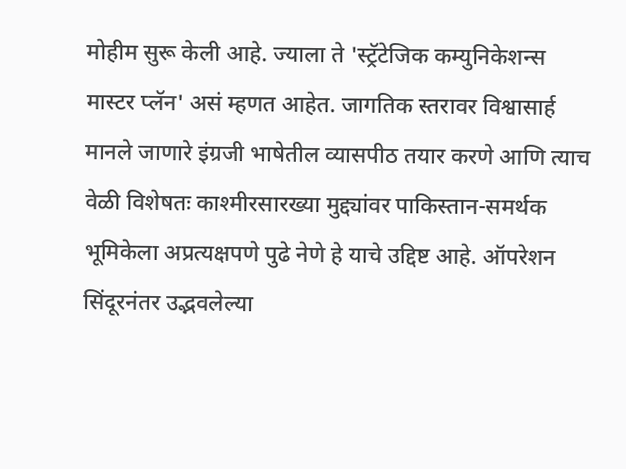मोहीम सुरू केली आहे. ज्याला ते 'स्ट्रॅटेजिक कम्युनिकेशन्स मास्टर प्लॅन' असं म्हणत आहेत. जागतिक स्तरावर विश्वासार्ह मानले जाणारे इंग्रजी भाषेतील व्यासपीठ तयार करणे आणि त्याच वेळी विशेषतः काश्मीरसारख्या मुद्द्यांवर पाकिस्तान-समर्थक भूमिकेला अप्रत्यक्षपणे पुढे नेणे हे याचे उद्दिष्ट आहे. ऑपरेशन सिंदूरनंतर उद्भवलेल्या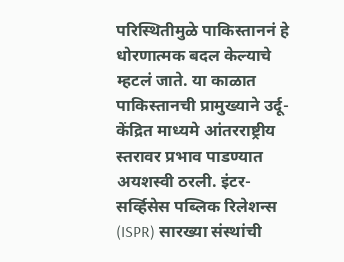परिस्थितीमुळे पाकिस्ताननं हे धोरणात्मक बदल केल्याचे म्हटलं जाते. या काळात पाकिस्तानची प्रामुख्याने उर्दू-केंद्रित माध्यमे आंतरराष्ट्रीय स्तरावर प्रभाव पाडण्यात अयशस्वी ठरली. इंटर-सर्व्हिसेस पब्लिक रिलेशन्स (ISPR) सारख्या संस्थांची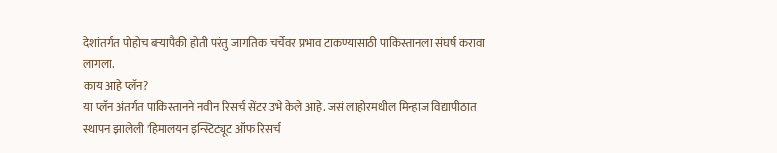देशांतर्गत पोहोच बऱ्यापैकी होती परंतु जागतिक चर्चेवर प्रभाव टाकण्यासाठी पाकिस्तानला संघर्ष करावा लागला.
काय आहे प्लॅन?
या प्लॅन अंतर्गत पाकिस्तानने नवीन रिसर्च सेंटर उभे केले आहे. जसं लाहोरमधील मिन्हाज विद्यापीठात स्थापन झालेली 'हिमालयन इन्स्टिट्यूट ऑफ रिसर्च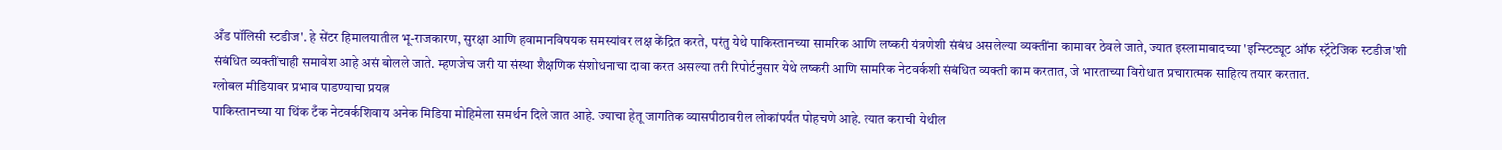अँड पॉलिसी स्टडीज'. हे सेंटर हिमालयातील भू-राजकारण, सुरक्षा आणि हवामानविषयक समस्यांवर लक्ष केंद्रित करते, परंतु येथे पाकिस्तानच्या सामरिक आणि लष्करी यंत्रणेशी संबंध असलेल्या व्यक्तींना कामावर ठेवले जाते, ज्यात इस्लामाबादच्या 'इन्स्टिट्यूट ऑफ स्ट्रॅटेजिक स्टडीज'शी संबंधित व्यक्तींचाही समावेश आहे असं बोलले जाते. म्हणजेच जरी या संस्था शैक्षणिक संशोधनाचा दावा करत असल्या तरी रिपोर्टनुसार येथे लष्करी आणि सामरिक नेटवर्कशी संबंधित व्यक्ती काम करतात, जे भारताच्या विरोधात प्रचारात्मक साहित्य तयार करतात.
ग्लोबल मीडियावर प्रभाव पाडण्याचा प्रयत्न
पाकिस्तानच्या या थिंक टँक नेटवर्कशिवाय अनेक मिडिया मोहिमेला समर्थन दिले जात आहे. ज्याचा हेतू जागतिक व्यासपीठावरील लोकांपर्यंत पोहचणे आहे. त्यात कराची येथील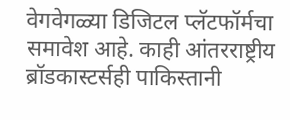वेगवेगळ्या डिजिटल प्लॅटफॉर्मचा समावेश आहे. काही आंतरराष्ट्रीय ब्रॉडकास्टर्सही पाकिस्तानी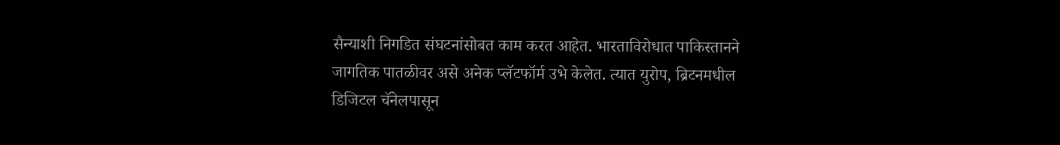सैन्याशी निगडित संघटनांसोबत काम करत आहेत. भारताविरोधात पाकिस्तानने जागतिक पातळीवर असे अनेक प्लॅटफॉर्म उभे केलेत. त्यात युरोप, ब्रिटनमधील डिजिटल चॅनेलपासून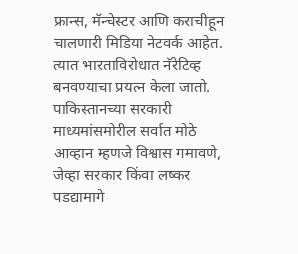फ्रान्स, मॅन्चेस्टर आणि कराचीहून चालणारी मिडिया नेटवर्क आहेत. त्यात भारताविरोधात नॅरेटिव्ह बनवण्याचा प्रयत्न केला जातो. पाकिस्तानच्या सरकारी माध्यमांसमोरील सर्वात मोठे आव्हान म्हणजे विश्वास गमावणे, जेव्हा सरकार किंवा लष्कर पडद्यामागे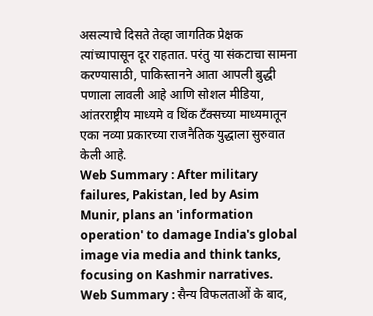असल्याचे दिसते तेव्हा जागतिक प्रेक्षक त्यांच्यापासून दूर राहतात. परंतु या संकटाचा सामना करण्यासाठी, पाकिस्तानने आता आपली बुद्धी पणाला लावली आहे आणि सोशल मीडिया, आंतरराष्ट्रीय माध्यमे व थिंक टँक्सच्या माध्यमातून एका नव्या प्रकारच्या राजनैतिक युद्धाला सुरुवात केली आहे.
Web Summary : After military failures, Pakistan, led by Asim Munir, plans an 'information operation' to damage India's global image via media and think tanks, focusing on Kashmir narratives.
Web Summary : सैन्य विफलताओं के बाद,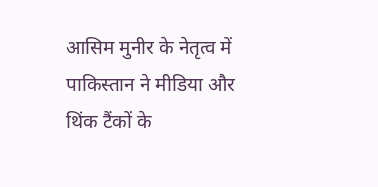आसिम मुनीर के नेतृत्व में पाकिस्तान ने मीडिया और थिंक टैंकों के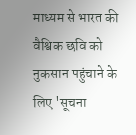माध्यम से भारत की वैश्विक छवि को नुकसान पहुंचाने के लिए 'सूचना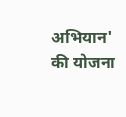अभियान' की योजना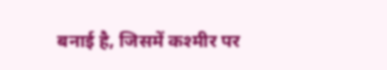बनाई है, जिसमें कश्मीर पर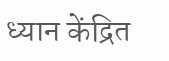ध्यान केंद्रित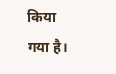किया गया है।